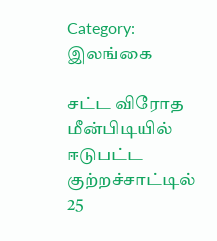Category: இலங்கை

சட்ட விரோத மீன்பிடியில் ஈடுபட்ட குற்றச்சாட்டில் 25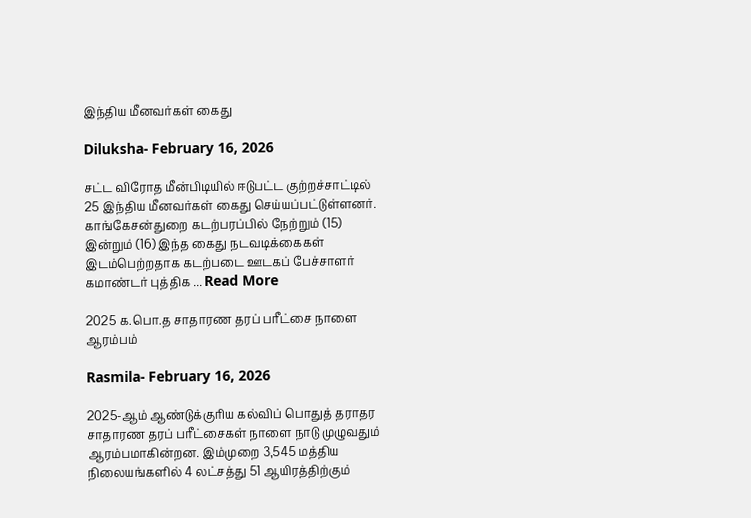இந்திய மீனவர்கள் கைது

Diluksha- February 16, 2026

சட்ட விரோத மீன்பிடியில் ஈடுபட்ட குற்றச்சாட்டில் 25 இந்திய மீனவர்கள் கைது செய்யப்பட்டுள்ளனர். காங்கேசன்துறை கடற்பரப்பில் நேற்றும் (15) இன்றும் (16) இந்த கைது நடவடிக்கைகள் இடம்பெற்றதாக கடற்படை ஊடகப் பேச்சாளர் கமாண்டர் புத்திக ... Read More

2025 க.பொ.த சாதாரண தரப் பரீட்சை நாளை ஆரம்பம்

Rasmila- February 16, 2026

2025-ஆம் ஆண்டுக்குரிய கல்விப் பொதுத் தராதர சாதாரண தரப் பரீட்சைகள் நாளை நாடு முழுவதும் ஆரம்பமாகின்றன. இம்முறை 3,545 மத்திய நிலையங்களில் 4 லட்சத்து 51 ஆயிரத்திற்கும்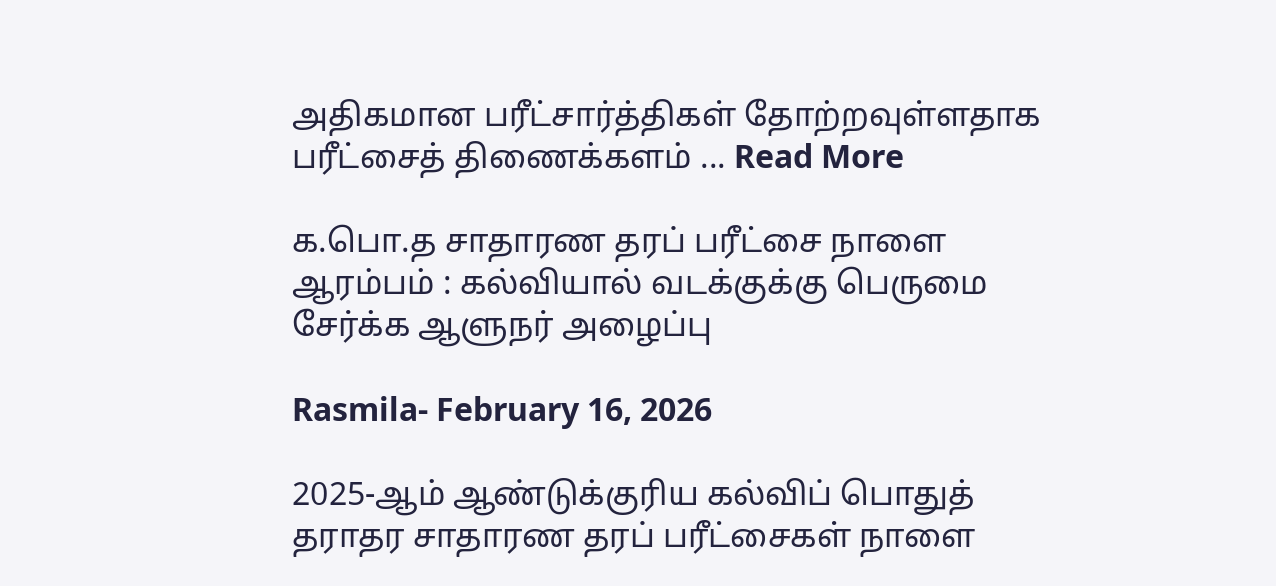அதிகமான பரீட்சார்த்திகள் தோற்றவுள்ளதாக பரீட்சைத் திணைக்களம் ... Read More

க.பொ.த சாதாரண தரப் பரீட்சை நாளை ஆரம்பம் : கல்வியால் வடக்குக்கு பெருமை சேர்க்க ஆளுநர் அழைப்பு

Rasmila- February 16, 2026

2025-ஆம் ஆண்டுக்குரிய கல்விப் பொதுத் தராதர சாதாரண தரப் பரீட்சைகள் நாளை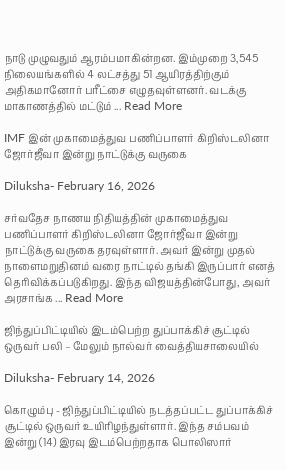நாடு முழுவதும் ஆரம்பமாகின்றன. இம்முறை 3,545 நிலையங்களில் 4 லட்சத்து 51 ஆயிரத்திற்கும் அதிகமானோர் பரீட்சை எழுதவுள்ளனர். வடக்கு மாகாணத்தில் மட்டும் ... Read More

IMF இன் முகாமைத்துவ பணிப்பாளர் கிறிஸ்டலினா ஜோர்ஜீவா இன்று நாட்டுக்கு வருகை

Diluksha- February 16, 2026

சர்வதேச நாணய நிதியத்தின் முகாமைத்துவ பணிப்பாளர் கிறிஸ்டலினா ஜோர்ஜீவா இன்று நாட்டுக்கு வருகை தரவுள்ளார். அவர் இன்று முதல் நாளைமறுதினம் வரை நாட்டில் தங்கி இருப்பார் எனத் தெரிவிக்கப்படுகிறது. இந்த விஜயத்தின்போது, அவர் அரசாங்க ... Read More

ஜிந்துப்பிட்டியில் இடம்பெற்ற துப்பாக்கிச் சூட்டில் ஒருவர் பலி – மேலும் நால்வர் வைத்தியசாலையில்

Diluksha- February 14, 2026

கொழும்பு - ஜிந்துப்பிட்டியில் நடத்தப்பட்ட துப்பாக்கிச் சூட்டில் ஒருவர் உயிரிழந்துள்ளார். இந்த சம்பவம் இன்று (14) இரவு இடம்பெற்றதாக பொலிஸார்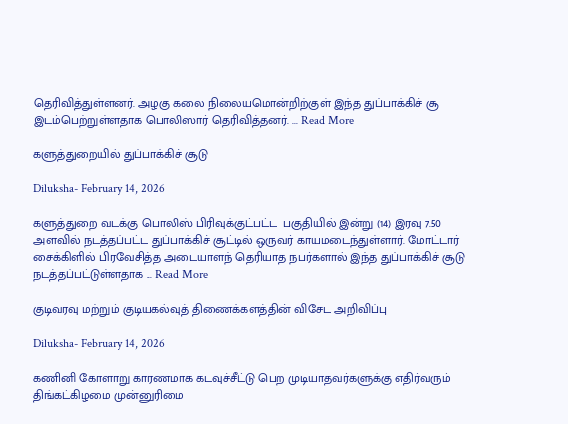தெரிவித்துள்ளனர். அழகு கலை நிலையமொன்றிற்குள் இந்த துப்பாக்கிச் சூ இடம்பெற்றுள்ளதாக பொலிஸார் தெரிவித்தனர். ... Read More

களுத்துறையில் துப்பாக்கிச் சூடு

Diluksha- February 14, 2026

களுத்துறை வடக்கு பொலிஸ் பிரிவுக்குட்பட்ட  பகுதியில் இன்று (14) இரவு 7.50 அளவில் நடத்தப்பட்ட துப்பாக்கிச் சூட்டில் ஒருவர் காயமடைந்துள்ளார். மோட்டார் சைக்கிளில் பிரவேசித்த அடையாளந் தெரியாத நபர்களால் இந்த துப்பாக்கிச் சூடு நடத்தப்பட்டுள்ளதாக ... Read More

குடிவரவு மற்றும் குடியகல்வுத் திணைக்களத்தின் விசேட அறிவிப்பு

Diluksha- February 14, 2026

கணினி கோளாறு காரணமாக கடவுச்சீட்டு பெற முடியாதவர்களுக்கு எதிர்வரும் திங்கட்கிழமை முன்னுரிமை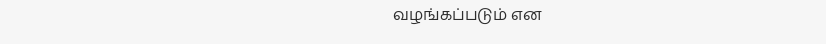வழங்கப்படும் என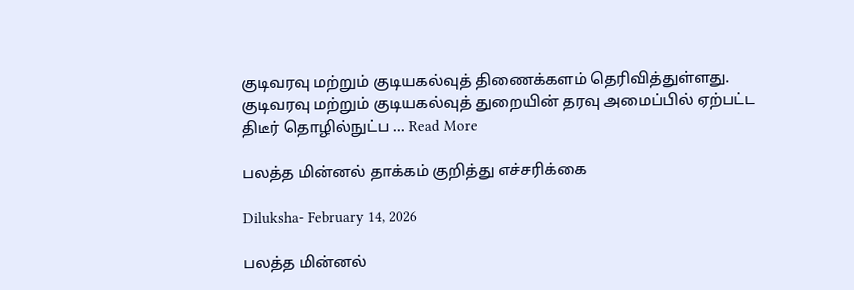குடிவரவு மற்றும் குடியகல்வுத் திணைக்களம் தெரிவித்துள்ளது. குடிவரவு மற்றும் குடியகல்வுத் துறையின் தரவு அமைப்பில் ஏற்பட்ட திடீர் தொழில்நுட்ப ... Read More

பலத்த மின்னல் தாக்கம் குறித்து எச்சரிக்கை

Diluksha- February 14, 2026

பலத்த மின்னல்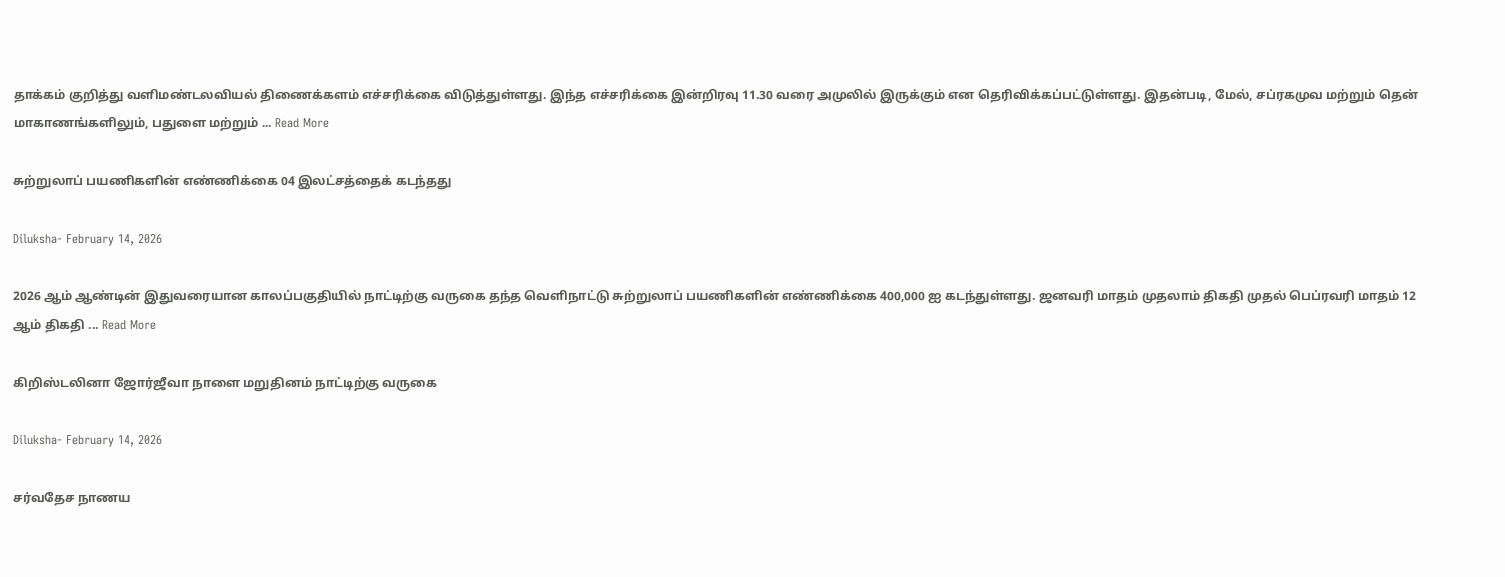தாக்கம் குறித்து வளிமண்டலவியல் திணைக்களம் எச்சரிக்கை விடுத்துள்ளது. இந்த எச்சரிக்கை இன்றிரவு 11.30 வரை அமுலில் இருக்கும் என தெரிவிக்கப்பட்டுள்ளது. இதன்படி, மேல், சப்ரகமுவ மற்றும் தென் மாகாணங்களிலும், பதுளை மற்றும் ... Read More

சுற்றுலாப் பயணிகளின் எண்ணிக்கை 04 இலட்சத்தைக் கடந்தது

Diluksha- February 14, 2026

2026 ஆம் ஆண்டின் இதுவரையான காலப்பகுதியில் நாட்டிற்கு வருகை தந்த வெளிநாட்டு சுற்றுலாப் பயணிகளின் எண்ணிக்கை 400,000 ஐ கடந்துள்ளது. ஜனவரி மாதம் முதலாம் திகதி முதல் பெப்ரவரி மாதம் 12 ஆம் திகதி ... Read More

கிறிஸ்டலினா ஜோர்ஜீவா நாளை மறுதினம் நாட்டிற்கு வருகை

Diluksha- February 14, 2026

சர்வதேச நாணய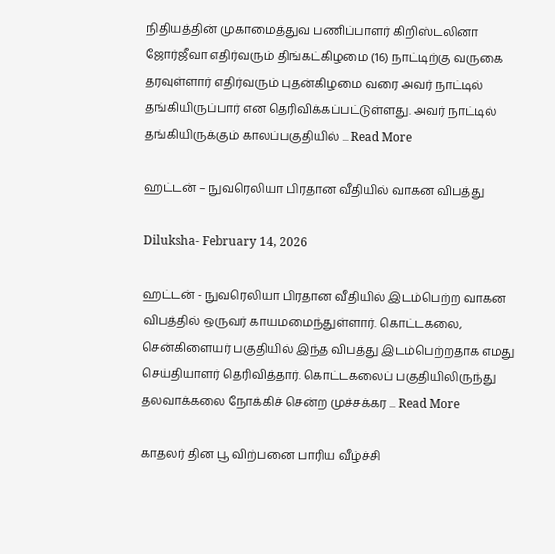நிதியத்தின் முகாமைத்துவ பணிப்பாளர் கிறிஸ்டலினா ஜோர்ஜீவா எதிர்வரும் திங்கட்கிழமை (16) நாட்டிற்கு வருகை தரவுள்ளார் எதிர்வரும் புதன்கிழமை வரை அவர் நாட்டில் தங்கியிருப்பார் என தெரிவிக்கப்பட்டுள்ளது. அவர் நாட்டில் தங்கியிருக்கும் காலப்பகுதியில் ... Read More

ஹட்டன் – நுவரெலியா பிரதான வீதியில் வாகன விபத்து

Diluksha- February 14, 2026

ஹட்டன் - நுவரெலியா பிரதான வீதியில் இடம்பெற்ற வாகன விபத்தில் ஒருவர் காயமமைந்துள்ளார். கொட்டகலை, சென்கிளையர் பகுதியில் இந்த விபத்து இடம்பெற்றதாக எமது செய்தியாளர் தெரிவித்தார். கொட்டகலைப் பகுதியிலிருந்து தலவாக்கலை நோக்கிச் சென்ற முச்சக்கர ... Read More

காதலர் தின பூ விற்பனை பாரிய வீழ்ச்சி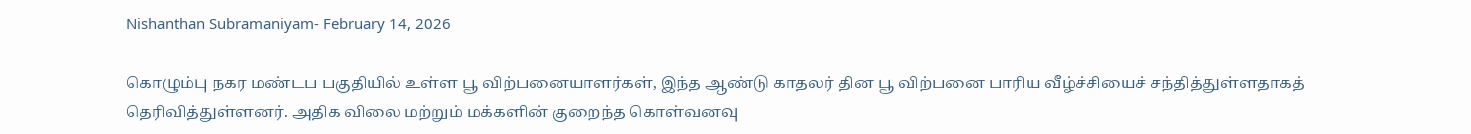Nishanthan Subramaniyam- February 14, 2026

கொழும்பு நகர மண்டப பகுதியில் உள்ள பூ விற்பனையாளர்கள், இந்த ஆண்டு காதலர் தின பூ விற்பனை பாரிய வீழ்ச்சியைச் சந்தித்துள்ளதாகத் தெரிவித்துள்ளனர். அதிக விலை மற்றும் மக்களின் குறைந்த கொள்வனவு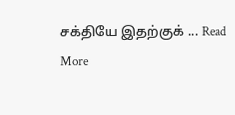சக்தியே இதற்குக் ... Read More